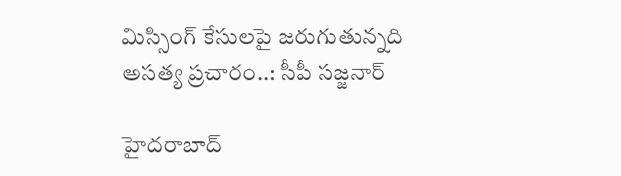మిస్సింగ్‌ కేసులపై జరుగుతున్నది అసత్య ప్రచారం..: సీపీ సజ్జనార్

హైదరాబాద్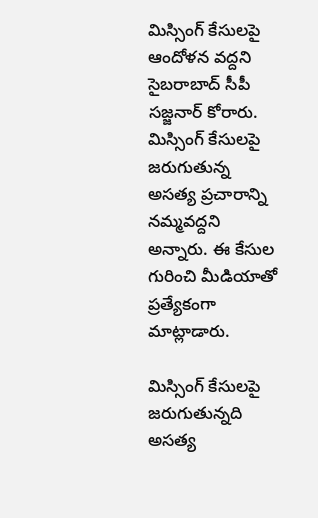మిస్సింగ్ కేసులపై ఆందోళన వద్దని సైబరాబాద్ సీపీ సజ్జనార్ కోరారు. మిస్సింగ్‌ కేసులపై జరుగుతున్న అసత్య ప్రచారాన్ని నమ్మవద్దని అన్నారు. ఈ కేసుల గురించి మీడియాతో ప్రత్యేకంగా మాట్లాడారు.

మిస్సింగ్‌ కేసులపై జరుగుతున్నది అసత్య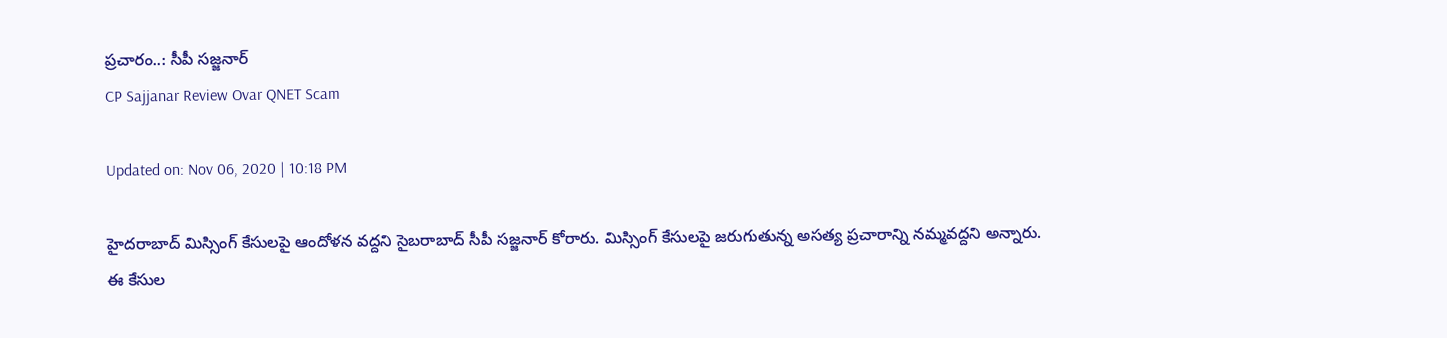ప్రచారం..: సీపీ సజ్జనార్
CP Sajjanar Review Ovar QNET Scam

Updated on: Nov 06, 2020 | 10:18 PM

హైదరాబాద్ మిస్సింగ్ కేసులపై ఆందోళన వద్దని సైబరాబాద్ సీపీ సజ్జనార్ కోరారు. మిస్సింగ్‌ కేసులపై జరుగుతున్న అసత్య ప్రచారాన్ని నమ్మవద్దని అన్నారు. ఈ కేసుల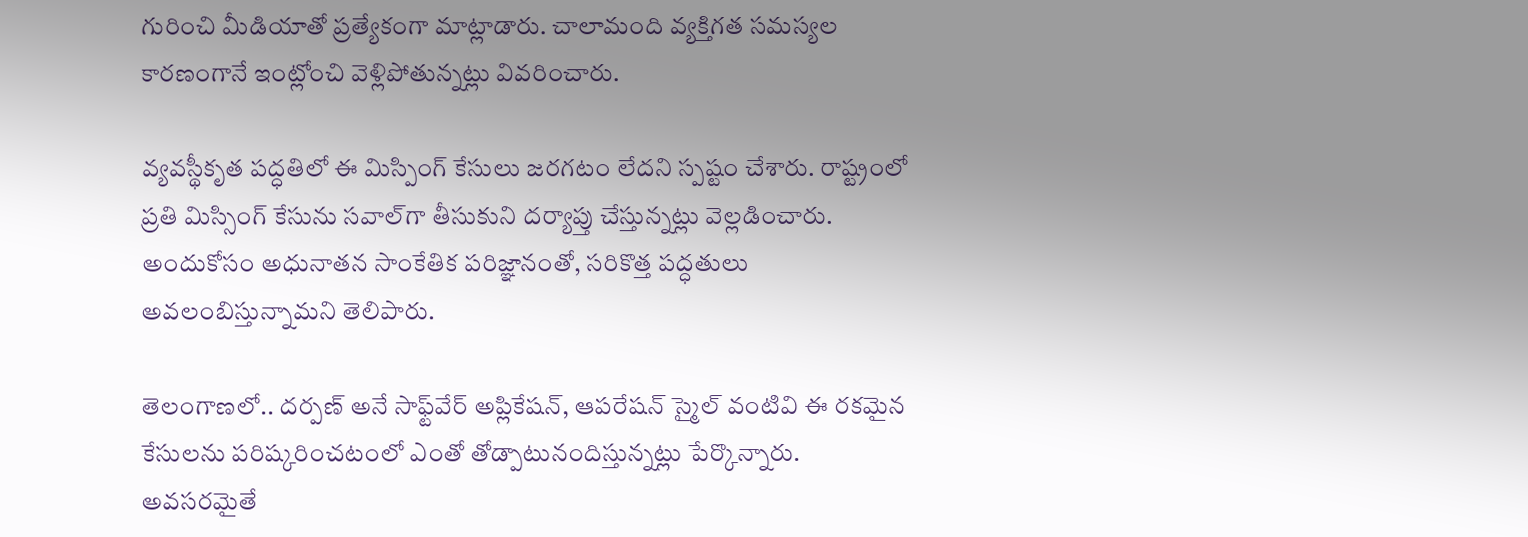గురించి మీడియాతో ప్రత్యేకంగా మాట్లాడారు. చాలామంది వ్యక్తిగత సమస్యల కారణంగానే ఇంట్లోంచి వెళ్లిపోతున్నట్లు వివరించారు.

వ్యవస్థీకృత పద్ధతిలో ఈ మిస్పింగ్ కేసులు జరగటం లేదని స్పష్టం చేశారు. రాష్ట్రంలో ప్రతి మిస్సింగ్‌ కేసును సవాల్‌గా తీసుకుని దర్యాప్తు చేస్తున్నట్లు వెల్లడించారు. అందుకోసం అధునాతన సాంకేతిక పరిజ్ఞానంతో, సరికొత్త పద్ధతులు అవలంబిస్తున్నామని తెలిపారు.

తెలంగాణలో.. దర్పణ్‌ అనే సాఫ్ట్‌వేర్‌ అప్లికేషన్‌, ఆపరేషన్‌ స్మైల్ వంటివి ఈ రకమైన కేసులను పరిష్కరించటంలో ఎంతో తోడ్పాటునందిస్తున్నట్లు పేర్కొన్నారు. అవసరమైతే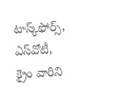టాస్క్‌ఫోర్స్‌, ఎస్‌వోటీ, క్రైం వారిని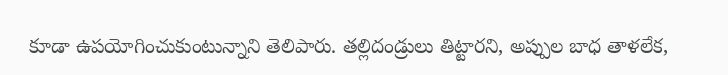కూడా ఉపయోగించుకుంటున్నాని తెలిపారు. తల్లిదండ్రులు తిట్టారని, అప్పుల బాధ తాళలేక,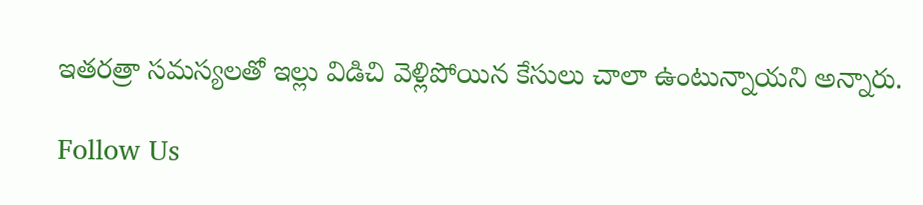ఇతరత్రా సమస్యలతో ఇల్లు విడిచి వెళ్లిపోయిన కేసులు చాలా ఉంటున్నాయని అన్నారు.

Follow Us